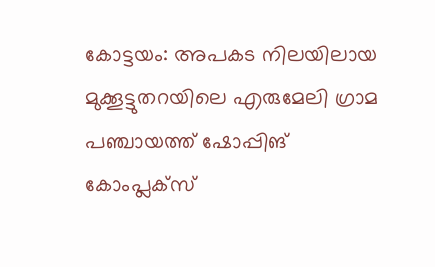കോട്ടയം: അപകട നിലയിലായ മുക്കൂട്ടുതറയിലെ എരുമേലി ഗ്രാമ പഞ്ചായത്ത് ഷോപ്പിങ് കോംപ്ലക്സ്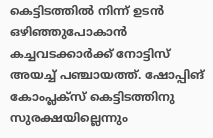കെട്ടിടത്തിൽ നിന്ന് ഉടൻ ഒഴിഞ്ഞുപോകാൻ കച്ചവടക്കാർക്ക് നോട്ടിസ് അയച്ച് പഞ്ചായത്ത്. ഷോപ്പിങ് കോംപ്ലക്സ് കെട്ടിടത്തിനു സുരക്ഷയില്ലെന്നും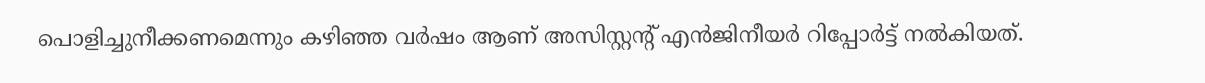പൊളിച്ചുനീക്കണമെന്നും കഴിഞ്ഞ വർഷം ആണ് അസിസ്റ്റന്റ് എൻജിനീയർ റിപ്പോർട്ട് നൽകിയത്.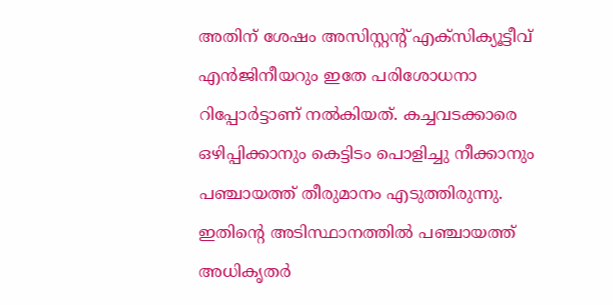അതിന് ശേഷം അസിസ്റ്റന്റ് എക്സിക്യൂട്ടീവ് എൻജിനീയറും ഇതേ പരിശോധനാ റിപ്പോർട്ടാണ് നൽകിയത്. കച്ചവടക്കാരെ ഒഴിപ്പിക്കാനും കെട്ടിടം പൊളിച്ചു നീക്കാനും പഞ്ചായത്ത് തീരുമാനം എടുത്തിരുന്നു. ഇതിന്റെ അടിസ്ഥാനത്തിൽ പഞ്ചായത്ത് അധികൃതർ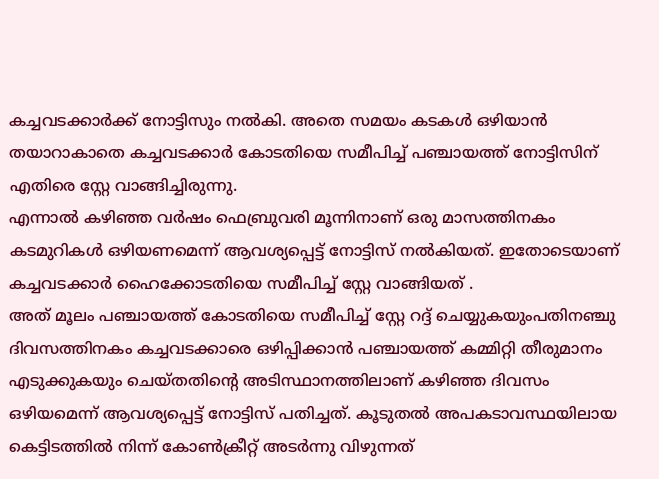കച്ചവടക്കാർക്ക് നോട്ടിസും നൽകി. അതെ സമയം കടകൾ ഒഴിയാൻ തയാറാകാതെ കച്ചവടക്കാർ കോടതിയെ സമീപിച്ച് പഞ്ചായത്ത് നോട്ടിസിന് എതിരെ സ്റ്റേ വാങ്ങിച്ചിരുന്നു.
എന്നാൽ കഴിഞ്ഞ വർഷം ഫെബ്രുവരി മൂന്നിനാണ് ഒരു മാസത്തിനകം കടമുറികൾ ഒഴിയണമെന്ന് ആവശ്യപ്പെട്ട് നോട്ടിസ് നൽകിയത്. ഇതോടെയാണ് കച്ചവടക്കാർ ഹൈക്കോടതിയെ സമീപിച്ച് സ്റ്റേ വാങ്ങിയത് .
അത് മൂലം പഞ്ചായത്ത് കോടതിയെ സമീപിച്ച് സ്റ്റേ റദ്ദ് ചെയ്യുകയുംപതിനഞ്ചു ദിവസത്തിനകം കച്ചവടക്കാരെ ഒഴിപ്പിക്കാൻ പഞ്ചായത്ത് കമ്മിറ്റി തീരുമാനം എടുക്കുകയും ചെയ്തതിന്റെ അടിസ്ഥാനത്തിലാണ് കഴിഞ്ഞ ദിവസം ഒഴിയമെന്ന് ആവശ്യപ്പെട്ട് നോട്ടിസ് പതിച്ചത്. കൂടുതൽ അപകടാവസ്ഥയിലായ കെട്ടിടത്തിൽ നിന്ന് കോൺക്രീറ്റ് അടർന്നു വിഴുന്നത്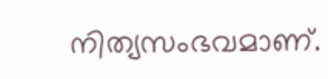നിത്യസംഭവമാണ്.